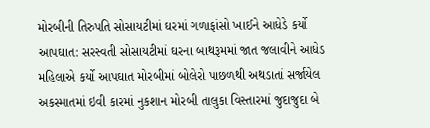મોરબીની તિરુપતિ સોસાયટીમાં ઘરમાં ગળાફાંસો ખાઈને આધેડે કર્યો આપઘાત: સરસ્વતી સોસાયટીમાં ઘરના બાથરૂમમાં જાત જલાવીને આધેડ મહિલાએ કર્યો આપઘાત મોરબીમાં બોલેરો પાછળથી અથડાતાં સર્જાયેલ અકસ્માતમાં ઇવી કારમાં નુકશાન મોરબી તાલુકા વિસ્તારમાં જુદાજુદા બે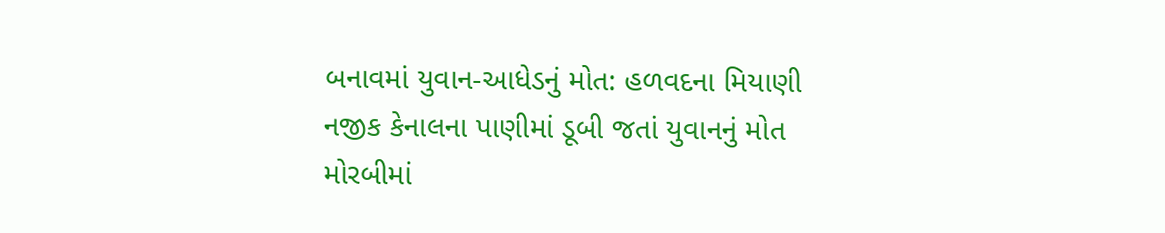બનાવમાં યુવાન-આધેડનું મોત: હળવદના મિયાણી નજીક કેનાલના પાણીમાં ડૂબી જતાં યુવાનનું મોત મોરબીમાં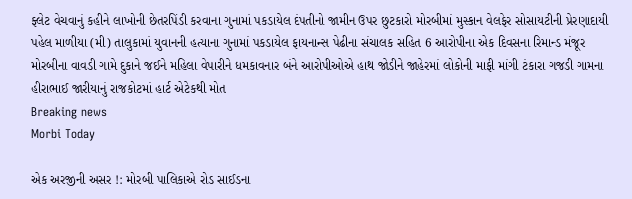ફ્લેટ વેચવાનું કહીને લાખોની છેતરપિંડી કરવાના ગુનામાં પકડાયેલ દંપતીનો જામીન ઉપર છુટકારો મોરબીમાં મુસ્કાન વેલફેર સોસાયટીની પ્રેરણાદાયી પહેલ માળીયા (મી) તાલુકામાં યુવાનની હત્યાના ગુનામાં પકડાયેલ ફાયનાન્સ પેઢીના સંચાલક સહિત 6 આરોપીના એક દિવસના રિમાન્ડ મંજૂર મોરબીના વાવડી ગામે દુકાને જઈને મહિલા વેપારીને ધમકાવનાર બંને આરોપીઓએ હાથ જોડીને જાહેરમાં લોકોની માફી માંગી ટંકારા ગજડી ગામના હીરાભાઈ જારીયાનું રાજકોટમાં હાર્ટ એટેકથી મોત
Breaking news
Morbi Today

એક અરજીની અસર !: મોરબી પાલિકાએ રોડ સાઈડના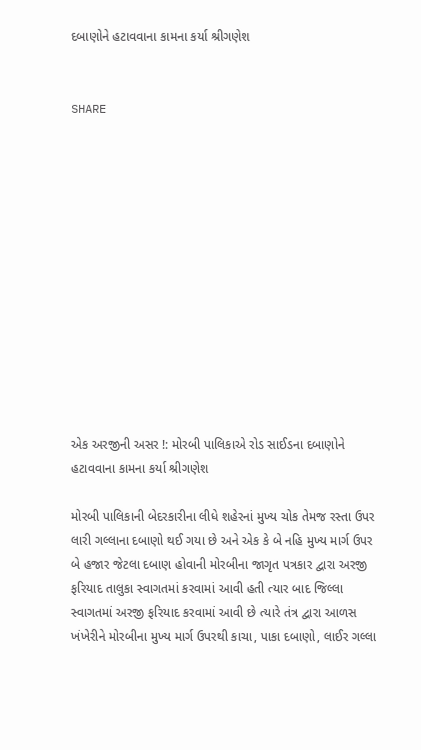દબાણોને હટાવવાના કામના કર્યા શ્રીગણેશ


SHARE













એક અરજીની અસર !: મોરબી પાલિકાએ રોડ સાઈડના દબાણોને હટાવવાના કામના કર્યા શ્રીગણેશ

મોરબી પાલિકાની બેદરકારીના લીધે શહેરનાં મુખ્ય ચોક તેમજ રસ્તા ઉપર લારી ગલ્લાના દબાણો થઈ ગયા છે અને એક કે બે નહિ મુખ્ય માર્ગ ઉપર બે હજાર જેટલા દબાણ હોવાની મોરબીના જાગૃત પત્રકાર દ્વારા અરજી ફરિયાદ તાલુકા સ્વાગતમાં કરવામાં આવી હતી ત્યાર બાદ જિલ્લા સ્વાગતમાં અરજી ફરિયાદ કરવામાં આવી છે ત્યારે તંત્ર દ્વારા આળસ ખંખેરીને મોરબીના મુખ્ય માર્ગ ઉપરથી કાચા, પાકા દબાણો, લાઈર ગલ્લા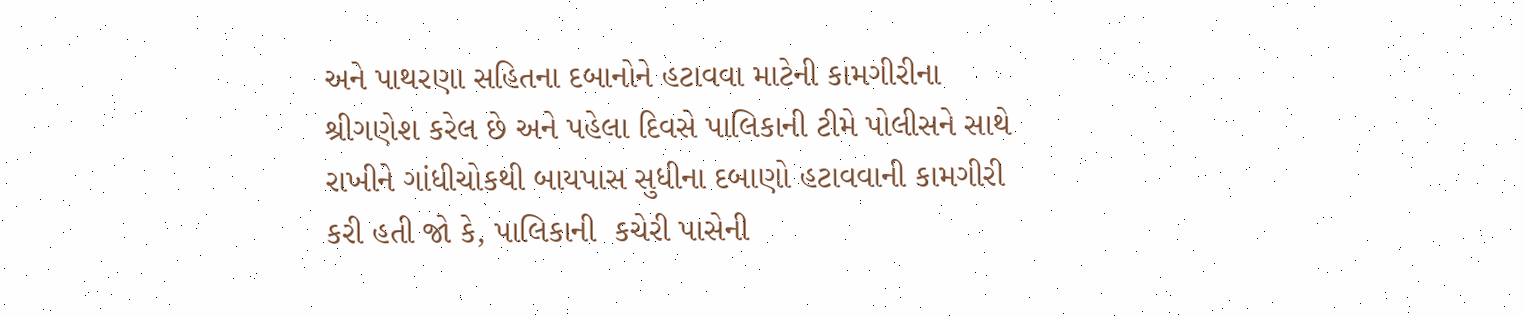અને પાથરણા સહિતના દબાનોને હટાવવા માટેની કામગીરીના શ્રીગણેશ કરેલ છે અને પહેલા દિવસે પાલિકાની ટીમે પોલીસને સાથે રાખીને ગાંધીચોકથી બાયપાસ સુધીના દબાણો હટાવવાની કામગીરી કરી હતી જો કે, પાલિકાની  કચેરી પાસેની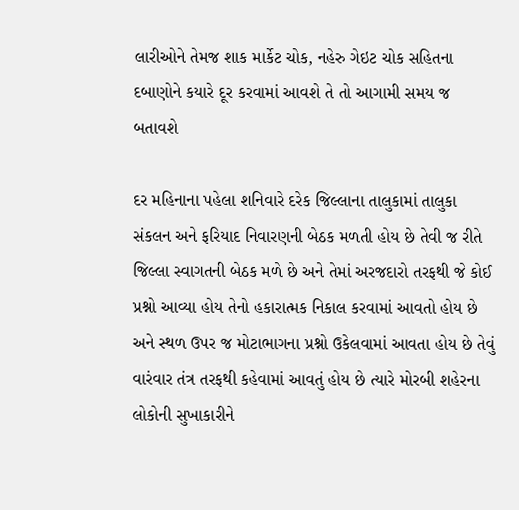લારીઓને તેમજ શાક માર્કેટ ચોક, નહેરુ ગેઇટ ચોક સહિતના દબાણોને કયારે દૂર કરવામાં આવશે તે તો આગામી સમય જ બતાવશે

દર મહિનાના પહેલા શનિવારે દરેક જિલ્લાના તાલુકામાં તાલુકા સંકલન અને ફરિયાદ નિવારણની બેઠક મળતી હોય છે તેવી જ રીતે જિલ્લા સ્વાગતની બેઠક મળે છે અને તેમાં અરજદારો તરફથી જે કોઈ પ્રશ્નો આવ્યા હોય તેનો હકારાત્મક નિકાલ કરવામાં આવતો હોય છે અને સ્થળ ઉપર જ મોટાભાગના પ્રશ્નો ઉકેલવામાં આવતા હોય છે તેવું વારંવાર તંત્ર તરફથી કહેવામાં આવતું હોય છે ત્યારે મોરબી શહેરના લોકોની સુખાકારીને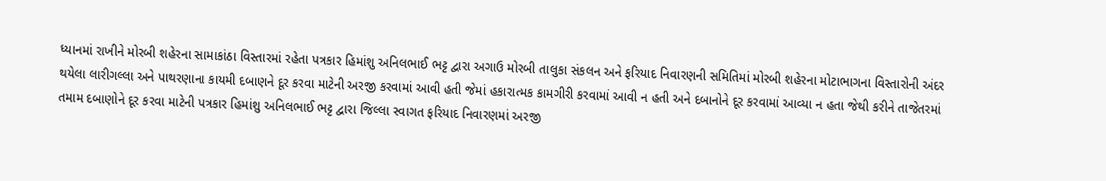ધ્યાનમાં રાખીને મોરબી શહેરના સામાકાંઠા વિસ્તારમાં રહેતા પત્રકાર હિમાંશુ અનિલભાઈ ભટ્ટ દ્વારા અગાઉ મોરબી તાલુકા સંકલન અને ફરિયાદ નિવારણની સમિતિમાં મોરબી શહેરના મોટાભાગના વિસ્તારોની અંદર થયેલા લારીગલ્લા અને પાથરણાના કાયમી દબાણને દૂર કરવા માટેની અરજી કરવામાં આવી હતી જેમાં હકારાત્મક કામગીરી કરવામાં આવી ન હતી અને દબાનોને દૂર કરવામાં આવ્યા ન હતા જેથી કરીને તાજેતરમાં તમામ દબાણોને દૂર કરવા માટેની પત્રકાર હિમાંશુ અનિલભાઈ ભટ્ટ દ્વારા જિલ્લા સ્વાગત ફરિયાદ નિવારણમાં અરજી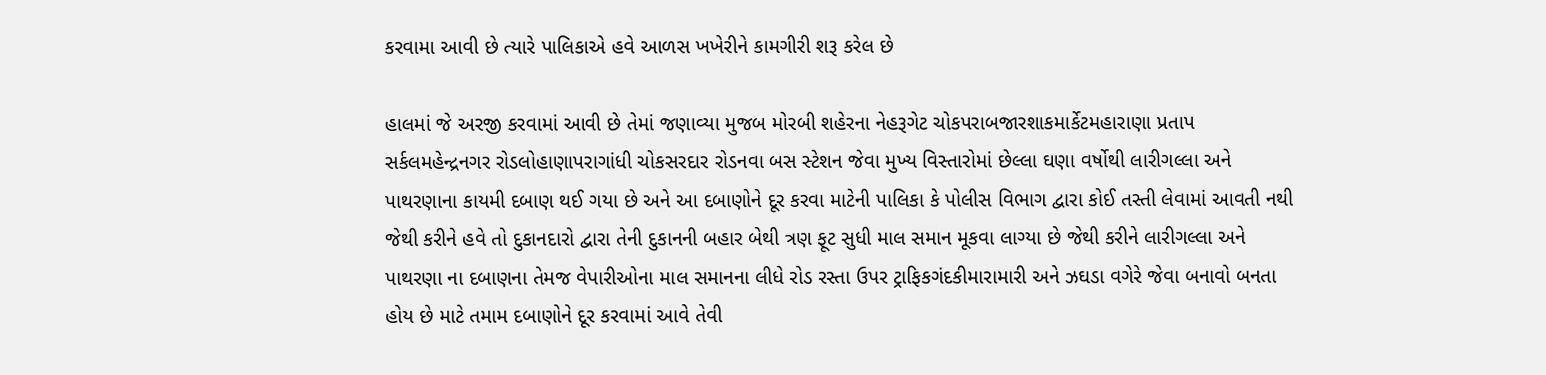કરવામા આવી છે ત્યારે પાલિકાએ હવે આળસ ખખેરીને કામગીરી શરૂ કરેલ છે

હાલમાં જે અરજી કરવામાં આવી છે તેમાં જણાવ્યા મુજબ મોરબી શહેરના નેહરૂગેટ ચોકપરાબજારશાકમાર્કેટમહારાણા પ્રતાપ સર્કલમહેન્દ્રનગર રોડલોહાણાપરાગાંધી ચોકસરદાર રોડનવા બસ સ્ટેશન જેવા મુખ્ય વિસ્તારોમાં છેલ્લા ઘણા વર્ષોથી લારીગલ્લા અને પાથરણાના કાયમી દબાણ થઈ ગયા છે અને આ દબાણોને દૂર કરવા માટેની પાલિકા કે પોલીસ વિભાગ દ્વારા કોઈ તસ્તી લેવામાં આવતી નથી જેથી કરીને હવે તો દુકાનદારો દ્વારા તેની દુકાનની બહાર બેથી ત્રણ ફૂટ સુધી માલ સમાન મૂકવા લાગ્યા છે જેથી કરીને લારીગલ્લા અને પાથરણા ના દબાણના તેમજ વેપારીઓના માલ સમાનના લીધે રોડ રસ્તા ઉપર ટ્રાફિકગંદકીમારામારી અને ઝઘડા વગેરે જેવા બનાવો બનતા હોય છે માટે તમામ દબાણોને દૂર કરવામાં આવે તેવી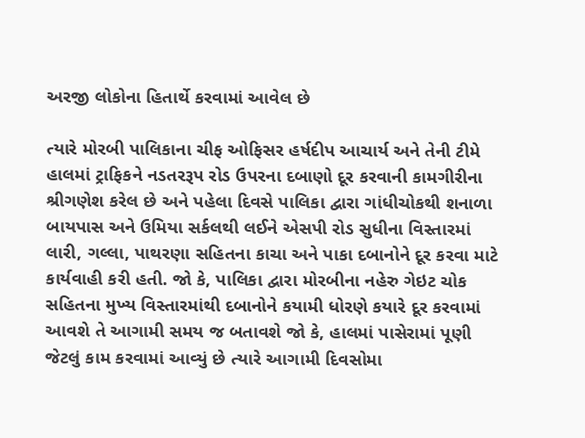અરજી લોકોના હિતાર્થે કરવામાં આવેલ છે

ત્યારે મોરબી પાલિકાના ચીફ ઓફિસર હર્ષદીપ આચાર્ય અને તેની ટીમે હાલમાં ટ્રાફિકને નડતરરૂપ રોડ ઉપરના દબાણો દૂર કરવાની કામગીરીના શ્રીગણેશ કરેલ છે અને પહેલા દિવસે પાલિકા દ્વારા ગાંધીચોકથી શનાળા બાયપાસ અને ઉમિયા સર્કલથી લઈને એસપી રોડ સુધીના વિસ્તારમાં લારી, ગલ્લા, પાથરણા સહિતના કાચા અને પાકા દબાનોને દૂર કરવા માટે કાર્યવાહી કરી હતી. જો કે, પાલિકા દ્વારા મોરબીના નહેરુ ગેઇટ ચોક સહિતના મુખ્ય વિસ્તારમાંથી દબાનોને કયામી ધોરણે કયારે દૂર કરવામાં આવશે તે આગામી સમય જ બતાવશે જો કે, હાલમાં પાસેરામાં પૂણી જેટલું કામ કરવામાં આવ્યું છે ત્યારે આગામી દિવસોમા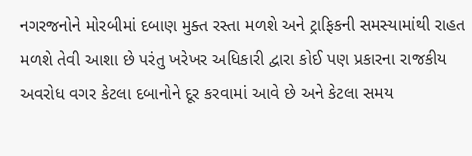નગરજનોને મોરબીમાં દબાણ મુક્ત રસ્તા મળશે અને ટ્રાફિકની સમસ્યામાંથી રાહત મળશે તેવી આશા છે પરંતુ ખરેખર અધિકારી દ્વારા કોઈ પણ પ્રકારના રાજકીય અવરોધ વગર કેટલા દબાનોને દૂર કરવામાં આવે છે અને કેટલા સમય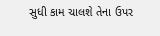સુધી કામ ચાલશે તેના ઉપર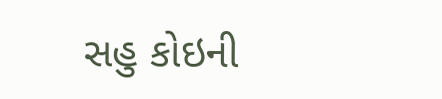સહુ કોઇની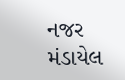નજર મંડાયેલ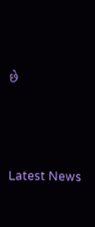છે






Latest News